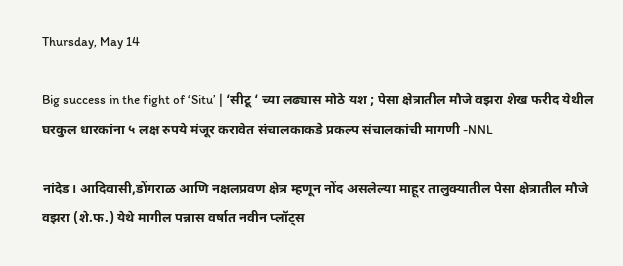Thursday, May 14

Big success in the fight of ‘Situ’ | ‘सीटू ‘ च्या लढ्यास मोठे यश ; पेसा क्षेत्रातील मौजे वझरा शेख फरीद येथील घरकुल धारकांना ५ लक्ष रुपये मंजूर करावेत संचालकाकडे प्रकल्प संचालकांची मागणी -NNL

नांदेड। आदिवासी,डोंगराळ आणि नक्षलप्रवण क्षेत्र म्हणून नोंद असलेल्या माहूर तालुक्यातील पेसा क्षेत्रातील मौजे वझरा (शे.फ.) येथे मागील पन्नास वर्षात नवीन प्लॉट्स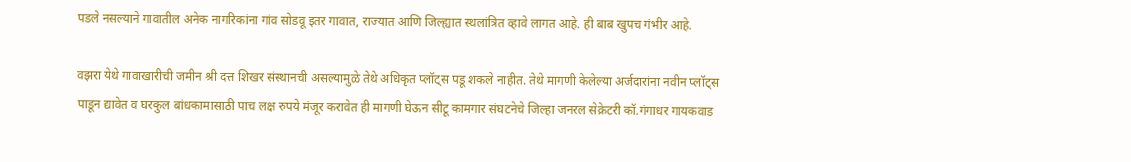पडले नसल्याने गावातील अनेक नागरिकांना गांव सोडवू इतर गावात, राज्यात आणि जिल्ह्यात स्थलांत्रित व्हावे लागत आहे. ही बाब खुपच गंभीर आहे.

वझरा येथे गावाखारीची जमीन श्री दत्त शिखर संस्थानची असल्यामुळे तेथे अधिकृत प्लॉट्स पडू शकले नाहीत. तेथे मागणी केलेल्या अर्जदारांना नवीन प्लॉट्स पाडून द्यावेत व घरकुल बांधकामासाठी पाच लक्ष रुपये मंजूर करावेत ही मागणी घेऊन सीटू कामगार संघटनेचे जिल्हा जनरल सेक्रेटरी कॉ.गंगाधर गायकवाड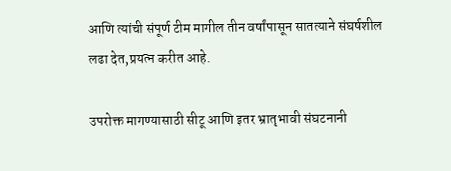आणि त्यांची संपूर्ण टीम मागील तीन वर्षांपासून सातत्याने संघर्षशील लढा देत,प्रयत्न करीत आहे.

उपरोक्त मागण्यासाठी सीटू आणि इतर भ्रातृभावी संघटनानी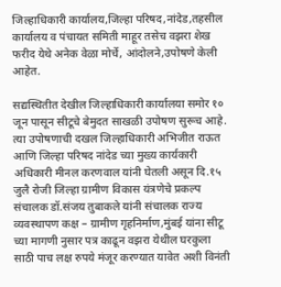जिल्हाधिकारी कार्यालय,जिल्हा परिषद,नांदेड,तहसील कार्यालय व पंचायत समिती माहूर तसेच वझरा शेख फरीद येथे अनेक वेळा मोर्चे, आंदोलने,उपोषणे केली आहेत.

सद्यस्थितीत देखील जिल्हाधिकारी कार्यालया समोर १० जून पासून सीटूचे बेमुदत साखळी उपोषण सुरूच आहे. त्या उपोषणाची दखल जिल्हाधिकारी अभिजीत राऊत आणि जिल्हा परिषद नांदेड च्या मुख्य कार्यकारी अधिकारी मीनल करणवाल यांनी घेतली असून दि.१५ जुलै रोजी जिल्हा ग्रामीण विकास यंत्रणेचे प्रकल्प संचालक डॉ.संजय तुबाकले यांनी संचालक राज्य व्यवस्थापण कक्ष – ग्रामीण गृहनिर्माण,मुंबई यांना सीटू च्या मागणी नुसार पत्र काढून वझरा येथील घरकुला साठी पाच लक्ष रुपये मंजूर करण्यात यावेत अशी विनंती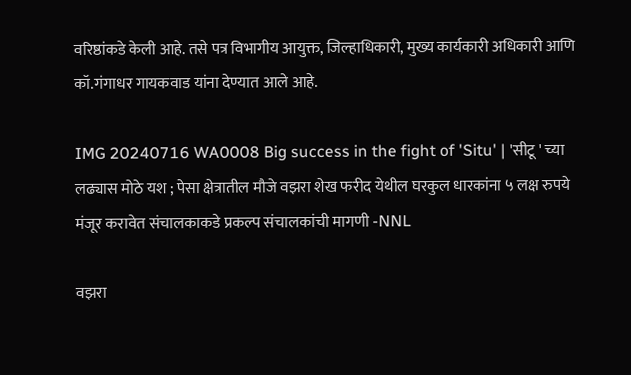वरिष्ठांकडे केली आहे. तसे पत्र विभागीय आयुक्त, जिल्हाधिकारी, मुख्य कार्यकारी अधिकारी आणि कॉ.गंगाधर गायकवाड यांना देण्यात आले आहे.

IMG 20240716 WA0008 Big success in the fight of 'Situ' | 'सीटू ' च्या लढ्यास मोठे यश ; पेसा क्षेत्रातील मौजे वझरा शेख फरीद येथील घरकुल धारकांना ५ लक्ष रुपये मंजूर करावेत संचालकाकडे प्रकल्प संचालकांची मागणी -NNL

वझरा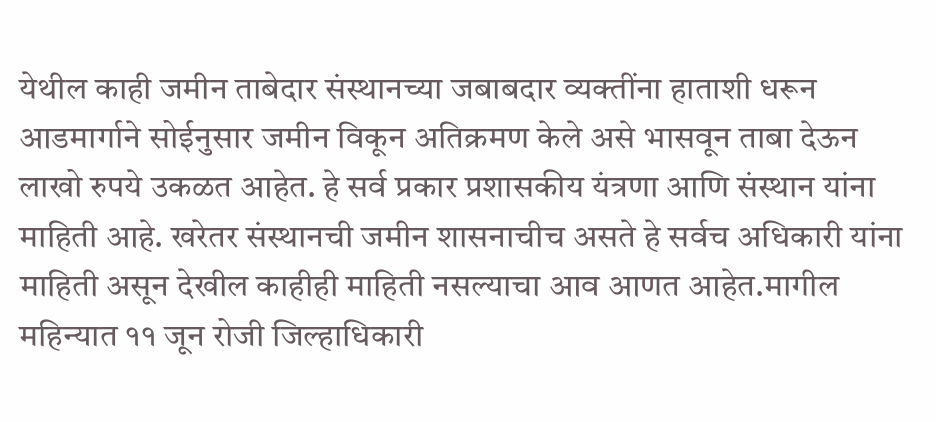येथील काही जमीन ताबेदार संस्थानच्या जबाबदार व्यक्तींना हाताशी धरून आडमार्गाने सोईनुसार जमीन विकून अतिक्रमण केले असे भासवून ताबा देऊन लाखो रुपये उकळत आहेत. हे सर्व प्रकार प्रशासकीय यंत्रणा आणि संस्थान यांना माहिती आहे. खरेतर संस्थानची जमीन शासनाचीच असते हे सर्वच अधिकारी यांना माहिती असून देखील काहीही माहिती नसल्याचा आव आणत आहेत.मागील महिन्यात ११ जून रोजी जिल्हाधिकारी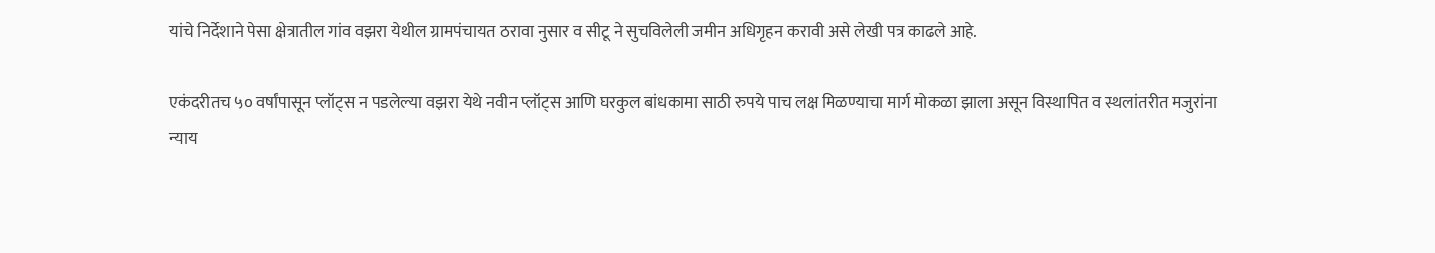यांचे निर्देशाने पेसा क्षेत्रातील गांव वझरा येथील ग्रामपंचायत ठरावा नुसार व सीटू ने सुचविलेली जमीन अधिगृहन करावी असे लेखी पत्र काढले आहे.

एकंदरीतच ५० वर्षांपासून प्लॉट्स न पडलेल्या वझरा येथे नवीन प्लॉट्स आणि घरकुल बांधकामा साठी रुपये पाच लक्ष मिळण्याचा मार्ग मोकळा झाला असून विस्थापित व स्थलांतरीत मजुरांना न्याय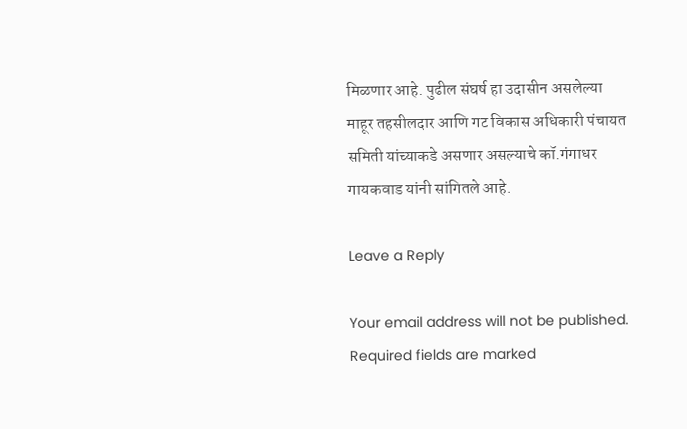मिळणार आहे. पुढील संघर्ष हा उदासीन असलेल्या माहूर तहसीलदार आणि गट विकास अधिकारी पंचायत समिती यांच्याकडे असणार असल्याचे कॉ.गंगाधर गायकवाड यांनी सांगितले आहे.

Leave a Reply

Your email address will not be published. Required fields are marked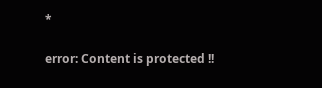*

error: Content is protected !!